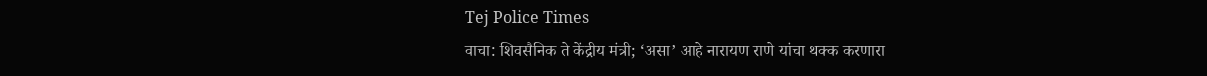Tej Police Times
वाचा: शिवसैनिक ते केंद्रीय मंत्री; ‘असा’ आहे नारायण राणे यांचा थक्क करणारा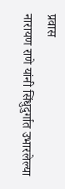प्रवास
नारायण राणे यांनी सिंधुदुर्गात उभारलेल्या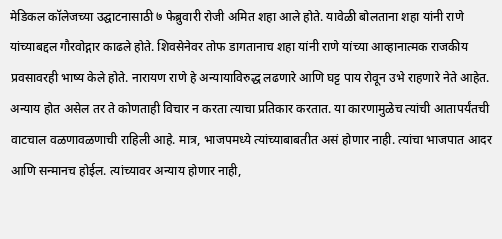मेडिकल कॉलेजच्या उद्घाटनासाठी ७ फेब्रुवारी रोजी अमित शहा आले होते. यावेळी बोलताना शहा यांनी राणे यांच्याबद्दल गौरवोद्गार काढले होते. शिवसेनेवर तोफ डागतानाच शहा यांनी राणे यांच्या आव्हानात्मक राजकीय प्रवसावरही भाष्य केले होते. नारायण राणे हे अन्यायाविरुद्ध लढणारे आणि घट्ट पाय रोवून उभे राहणारे नेते आहेत. अन्याय होत असेल तर ते कोणताही विचार न करता त्याचा प्रतिकार करतात. या कारणामुळेच त्यांची आतापर्यंतची वाटचाल वळणावळणाची राहिली आहे. मात्र, भाजपमध्ये त्यांच्याबाबतीत असं होणार नाही. त्यांचा भाजपात आदर आणि सन्मानच होईल. त्यांच्यावर अन्याय होणार नाही,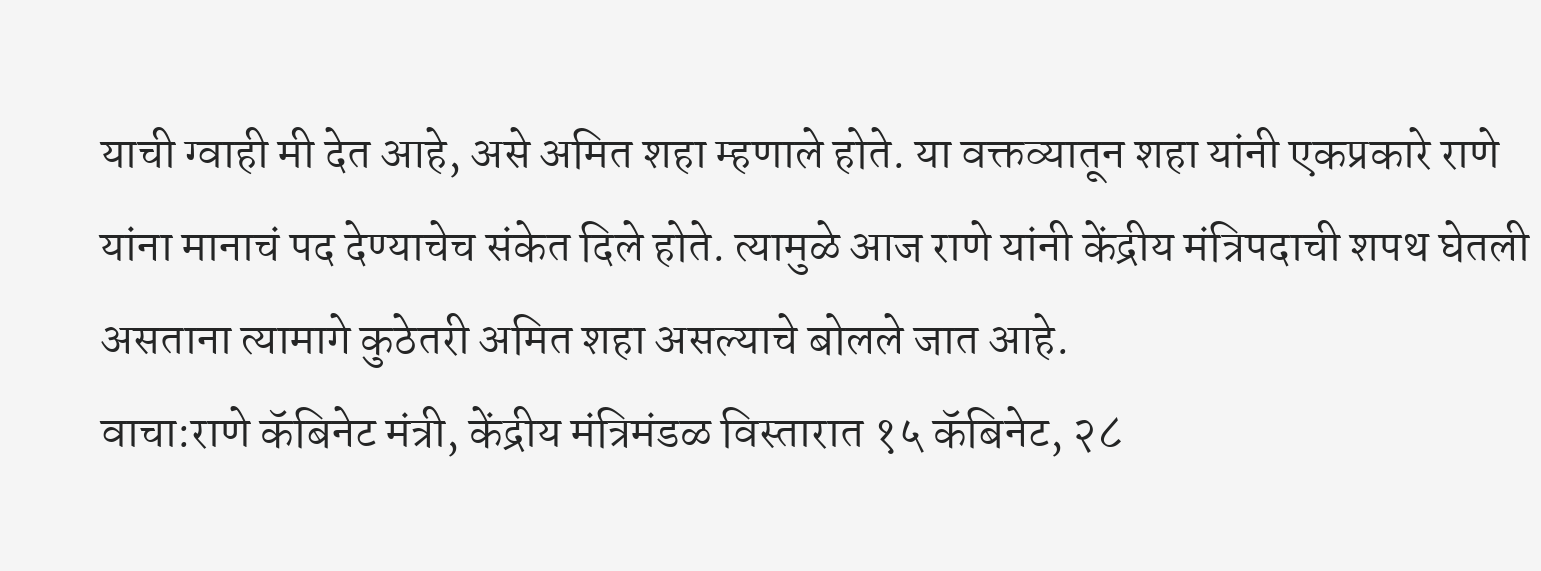याची ग्वाही मी देत आहे, असे अमित शहा म्हणाले होते. या वक्तव्यातून शहा यांनी एकप्रकारे राणे यांना मानाचं पद देण्याचेच संकेत दिले होते. त्यामुळे आज राणे यांनी केंद्रीय मंत्रिपदाची शपथ घेतली असताना त्यामागे कुठेतरी अमित शहा असल्याचे बोलले जात आहे.
वाचा:राणे कॅबिनेट मंत्री, केंद्रीय मंत्रिमंडळ विस्तारात १५ कॅबिनेट, २८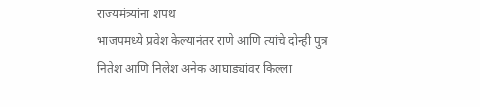राज्यमंत्र्यांना शपथ
भाजपमध्ये प्रवेश केल्यानंतर राणे आणि त्यांचे दोन्ही पुत्र नितेश आणि निलेश अनेक आघाड्यांवर किल्ला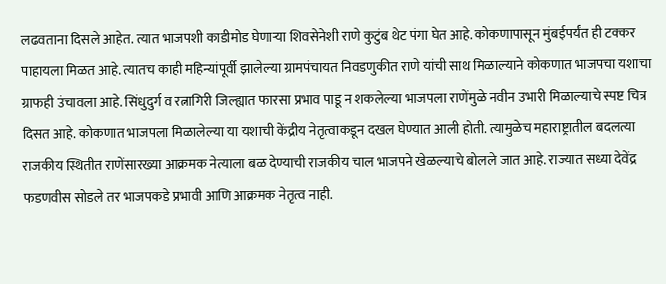लढवताना दिसले आहेत. त्यात भाजपशी काडीमोड घेणाऱ्या शिवसेनेशी राणे कुटुंब थेट पंगा घेत आहे. कोकणापासून मुंबईपर्यंत ही टक्कर पाहायला मिळत आहे. त्यातच काही महिन्यांपूर्वी झालेल्या ग्रामपंचायत निवडणुकीत राणे यांची साथ मिळाल्याने कोकणात भाजपचा यशाचा ग्राफही उंचावला आहे. सिंधुदुर्ग व रत्नागिरी जिल्ह्यात फारसा प्रभाव पाडू न शकलेल्या भाजपला राणेंमुळे नवीन उभारी मिळाल्याचे स्पष्ट चित्र दिसत आहे. कोकणात भाजपला मिळालेल्या या यशाची केंद्रीय नेतृत्वाकडून दखल घेण्यात आली होती. त्यामुळेच महाराष्ट्रातील बदलत्या राजकीय स्थितीत राणेंसारख्या आक्रमक नेत्याला बळ देण्याची राजकीय चाल भाजपने खेळल्याचे बोलले जात आहे. राज्यात सध्या देवेंद्र फडणवीस सोडले तर भाजपकडे प्रभावी आणि आक्रमक नेतृत्व नाही.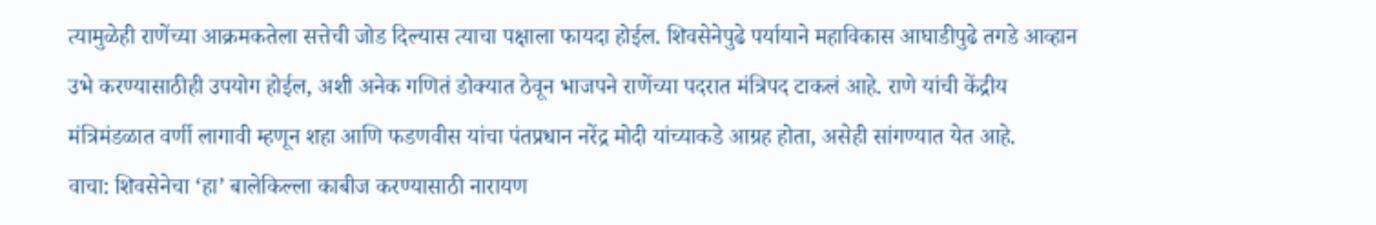त्यामुळेही राणेंच्या आक्रमकतेला सत्तेची जोड दिल्यास त्याचा पक्षाला फायदा होईल. शिवसेनेपुढे पर्यायाने महाविकास आघाडीपुढे तगडे आव्हान उभे करण्यासाठीही उपयोग होईल, अशी अनेक गणितं डोक्यात ठेवून भाजपने राणेंच्या पदरात मंत्रिपद टाकलं आहे. राणे यांची केंद्रीय मंत्रिमंडळात वर्णी लागावी म्हणून शहा आणि फडणवीस यांचा पंतप्रधान नरेंद्र मोदी यांच्याकडे आग्रह होता, असेही सांगण्यात येत आहे.
वाचा: शिवसेनेचा ‘हा’ बालेकिल्ला काबीज करण्यासाठी नारायण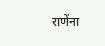राणेंना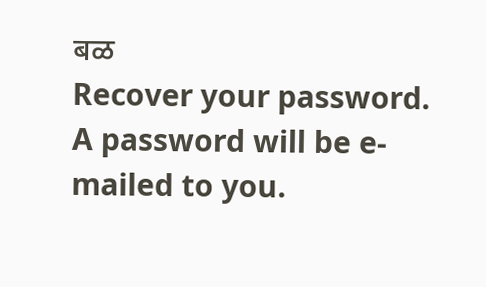बळ
Recover your password.
A password will be e-mailed to you.